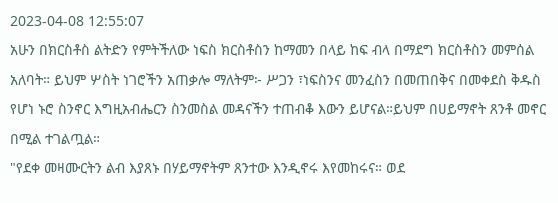2023-04-08 12:55:07
አሁን በክርስቶስ ልትድን የምትችለው ነፍስ ክርስቶስን ከማመን በላይ ከፍ ብላ በማደግ ክርስቶስን መምሰል አለባት። ይህም ሦስት ነገሮችን አጠቃሎ ማለትም፦ ሥጋን ፣ነፍስንና መንፈስን በመጠበቅና በመቀደስ ቅዱስ የሆነ ኑሮ ስንኖር እግዚአብሔርን ስንመስል መዳናችን ተጠብቆ እውን ይሆናል።ይህም በሀይማኖት ጸንቶ መኖር በሚል ተገልጧል።
"የደቀ መዛሙርትን ልብ እያጸኑ በሃይማኖትም ጸንተው እንዲኖሩ እየመከሩና። ወደ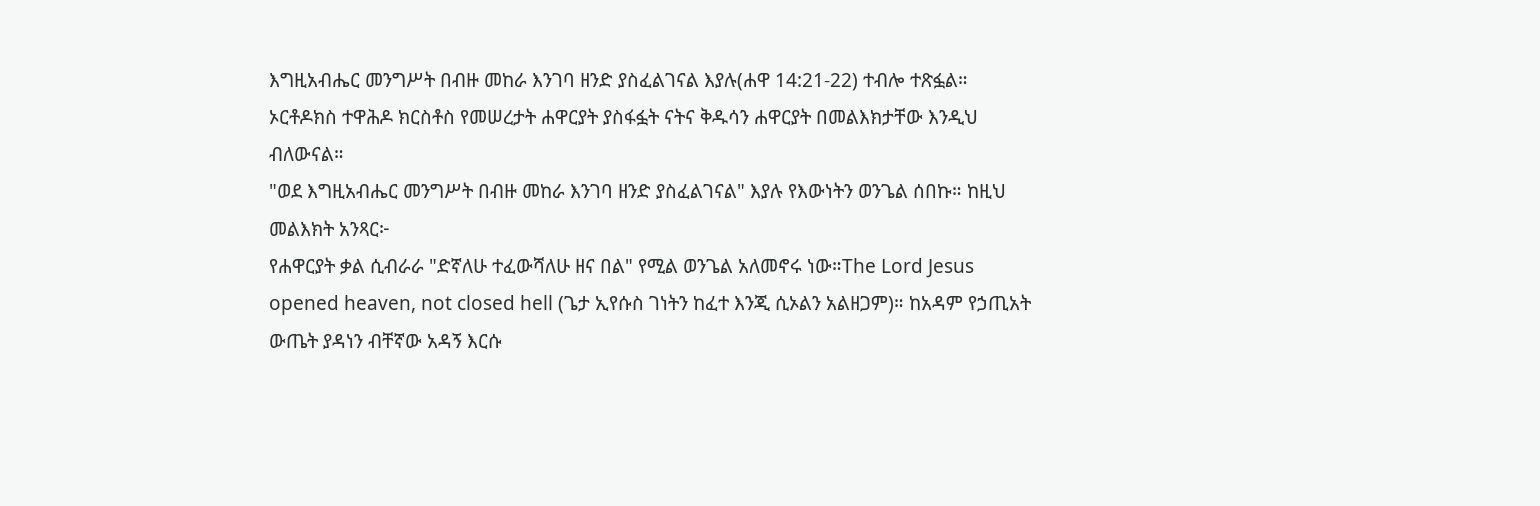እግዚአብሔር መንግሥት በብዙ መከራ እንገባ ዘንድ ያስፈልገናል እያሉ(ሐዋ 14:21-22) ተብሎ ተጽፏል።
ኦርቶዶክስ ተዋሕዶ ክርስቶስ የመሠረታት ሐዋርያት ያስፋፏት ናትና ቅዱሳን ሐዋርያት በመልእክታቸው እንዲህ ብለውናል።
"ወደ እግዚአብሔር መንግሥት በብዙ መከራ እንገባ ዘንድ ያስፈልገናል" እያሉ የእውነትን ወንጌል ሰበኩ። ከዚህ መልእክት አንጻር፦
የሐዋርያት ቃል ሲብራራ "ድኛለሁ ተፈውሻለሁ ዘና በል" የሚል ወንጌል አለመኖሩ ነው።The Lord Jesus opened heaven, not closed hell (ጌታ ኢየሱስ ገነትን ከፈተ እንጂ ሲኦልን አልዘጋም)። ከአዳም የኃጢአት ውጤት ያዳነን ብቸኛው አዳኝ እርሱ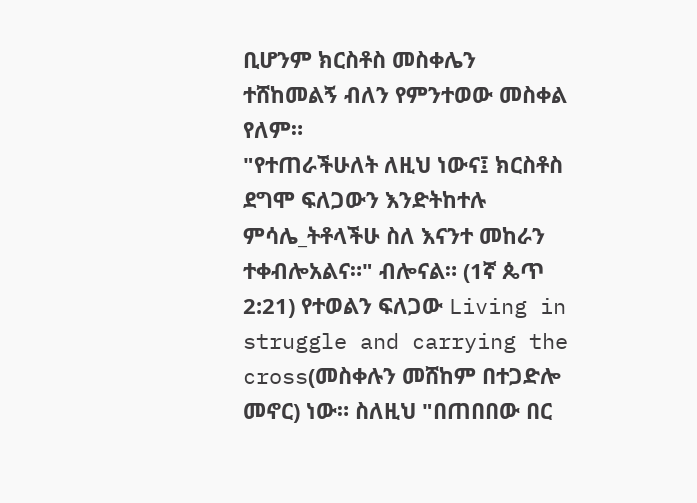ቢሆንም ክርስቶስ መስቀሌን ተሸከመልኝ ብለን የምንተወው መስቀል የለም።
"የተጠራችሁለት ለዚህ ነውና፤ ክርስቶስ ደግሞ ፍለጋውን እንድትከተሉ ምሳሌ_ትቶላችሁ ስለ እናንተ መከራን ተቀብሎአልና።" ብሎናል። (1ኛ ጴጥ 2:21) የተወልን ፍለጋው Living in struggle and carrying the cross(መስቀሉን መሸከም በተጋድሎ መኖር) ነው። ስለዚህ "በጠበበው በር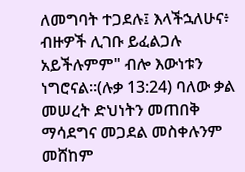ለመግባት ተጋደሉ፤ እላችኋለሁና፥ ብዙዎች ሊገቡ ይፈልጋሉ አይችሉምም" ብሎ እውነቱን ነግሮናል።(ሉቃ 13:24) ባለው ቃል መሠረት ድህነትን መጠበቅ ማሳደግና መጋደል መስቀሉንም መሸከም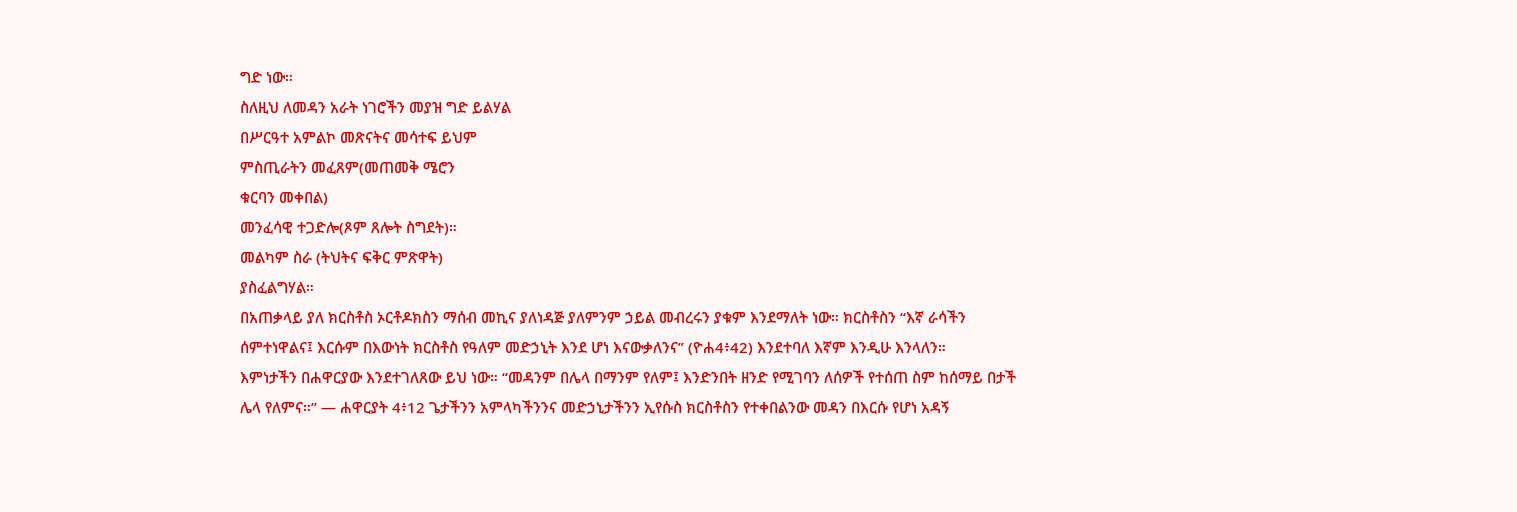ግድ ነው።
ስለዚህ ለመዳን አራት ነገሮችን መያዝ ግድ ይልሃል
በሥርዓተ አምልኮ መጽናትና መሳተፍ ይህም
ምስጢራትን መፈጸም(መጠመቅ ሜሮን
ቁርባን መቀበል)
መንፈሳዊ ተጋድሎ(ጾም ጸሎት ስግደት)።
መልካም ስራ (ትህትና ፍቅር ምጽዋት)
ያስፈልግሃል።
በአጠቃላይ ያለ ክርስቶስ ኦርቶዶክስን ማሰብ መኪና ያለነዳጅ ያለምንም ኃይል መብረሩን ያቁም እንደማለት ነው። ክርስቶስን “እኛ ራሳችን ሰምተነዋልና፤ እርሱም በእውነት ክርስቶስ የዓለም መድኃኒት እንደ ሆነ እናውቃለንና” (ዮሐ4፥42) እንደተባለ እኛም እንዲሁ እንላለን።
እምነታችን በሐዋርያው እንደተገለጸው ይህ ነው። “መዳንም በሌላ በማንም የለም፤ እንድንበት ዘንድ የሚገባን ለሰዎች የተሰጠ ስም ከሰማይ በታች ሌላ የለምና።” — ሐዋርያት 4፥12 ጌታችንን አምላካችንንና መድኃኒታችንን ኢየሱስ ክርስቶስን የተቀበልንው መዳን በእርሱ የሆነ አዳኝ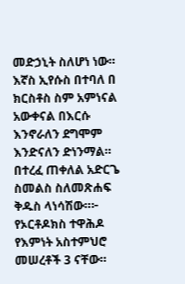መድኃኒት ስለሆነ ነው። እኛስ ኢየሱስ በተባለ በ ክርስቶስ ስም አምነናል አውቀናል በእርሱ እንኖራለን ደግሞም እንድናለን ድነንማል።
በተረፈ ጠቀለል አድርጌ ስመልስ ስለመጽሐፍ ቅዱስ ላነሳሽው።፦ የኦርቶዶክስ ተዋሕዶ የእምነት አስተምህሮ መሠረቶች 3 ናቸው።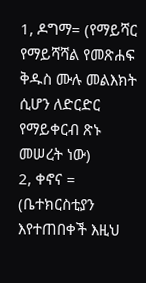1, ዶግማ= (የማይሻር የማይሻሻል የመጽሐፍ ቅዱስ ሙሉ መልእክት ሲሆን ለድርድር የማይቀርብ ጽኑ መሠረት ነው)
2, ቀኖና = (ቤተክርስቲያን እየተጠበቀች እዚህ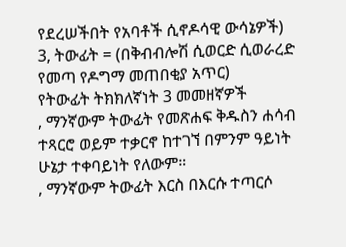የደረሠችበት የአባቶች ሲኖዶሳዊ ውሳኔዎች)
3, ትውፊት = (በቅብብሎሽ ሲወርድ ሲወራረድ የመጣ የዶግማ መጠበቂያ አጥር)
የትውፊት ትክክለኛነት 3 መመዘኛዎች
, ማንኛውም ትውፊት የመጽሐፍ ቅዱስን ሐሳብ ተጻርሮ ወይም ተቃርኖ ከተገኘ በምንም ዓይነት ሁኔታ ተቀባይነት የለውም።
, ማንኛውም ትውፊት እርስ በእርሱ ተጣርሶ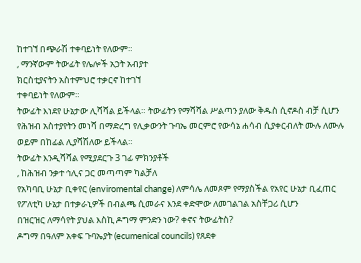ከተገኘ በጭራሽ ተቀባይነት የለውም።
, ማንኛውም ትውፊት የሌሎች አኃት አብያተ
ክርስቲያናትን አስተምህሮ ተቃርኖ ከተገኘ
ተቀባይነት የለውም።
ትውፊት እነደየ ሁኔታው ሊሻሻል ይችላል። ትውፊትን የማሻሻል ሥልጣን ያለው ቅዱስ ሲኖዶስ ብቻ ሲሆን የሕዝብ አስተያየትን መነሻ በማድረግ የሊቃውንት ጉባኤ መርምሮ የውሳኔ ሐሳብ ሲያቀርብለት ሙሉ ለሙሉ ወይም በከፊል ሊያሻሽለው ይችላል።
ትውፊት እንዲሻሻል የሚያደርጉ 3 ገፊ ምክንያቶች
, ከሕዝብ ንቃተ ኅሊና ጋር መጣጣም ካልቻለ
የአካባቢ ሁኔታ ቢቀየር (enviromental change) ለምሳሌ ለመጾም የማያስችል የአየር ሁኔታ ቢፈጠር
የፖለቲካ ሁኔታ በተቃራኒዎች በብልጫ ሲመራና እንደ ቀድሞው ለመገልገል አስቸጋሪ ሲሆን
በዝርዝር ለማሳየት ያህል እስኪ ዶግማ ምንድን ነው? ቀኖና ትውፊትስ?
ዶግማ በዓለም አቀፍ ጉባኤያት (ecumenical councils) የጸደቀ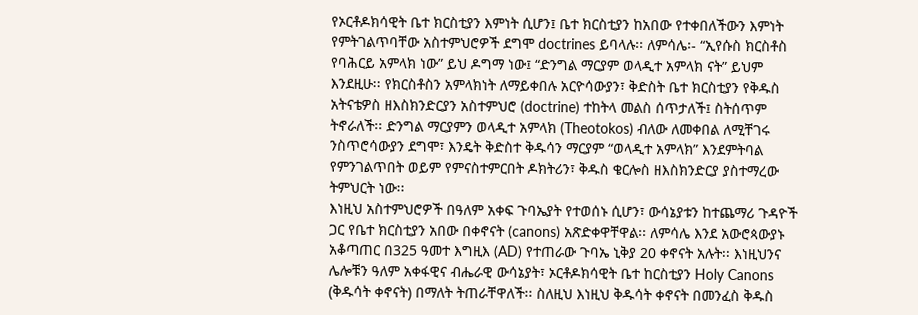የኦርቶዶክሳዊት ቤተ ክርስቲያን እምነት ሲሆን፤ ቤተ ክርስቲያን ከአበው የተቀበለችውን እምነት የምትገልጥባቸው አስተምህሮዎች ደግሞ doctrines ይባላሉ፡፡ ለምሳሌ፡- “ኢየሱስ ክርስቶስ የባሕርይ አምላክ ነው” ይህ ዶግማ ነው፤ “ድንግል ማርያም ወላዲተ አምላክ ናት” ይህም እንደዚሁ፡፡ የክርስቶስን አምላክነት ለማይቀበሉ አርዮሳውያን፣ ቅድስት ቤተ ክርስቲያን የቅዱስ አትናቴዎስ ዘእስክንድርያን አስተምህሮ (doctrine) ተከትላ መልስ ሰጥታለች፤ ስትሰጥም ትኖራለች፡፡ ድንግል ማርያምን ወላዲተ አምላክ (Theotokos) ብለው ለመቀበል ለሚቸገሩ ንስጥሮሳውያን ደግሞ፣ እንዴት ቅድስተ ቅዱሳን ማርያም “ወላዲተ አምላክ” እንደምትባል የምንገልጥበት ወይም የምናስተምርበት ዶክትሪን፣ ቅዱስ ቄርሎስ ዘእስክንድርያ ያስተማረው ትምህርት ነው፡፡
እነዚህ አስተምህሮዎች በዓለም አቀፍ ጉባኤያት የተወሰኑ ሲሆን፣ ውሳኔያቱን ከተጨማሪ ጉዳዮች ጋር የቤተ ክርስቲያን አበው በቀኖናት (canons) አጽድቀዋቸዋል፡፡ ለምሳሌ እንደ አውሮጳውያኑ አቆጣጠር በ325 ዓመተ እግዚእ (AD) የተጠራው ጉባኤ ኒቅያ 20 ቀኖናት አሉት፡፡ እነዚህንና ሌሎቹን ዓለም አቀፋዊና ብሔራዊ ውሳኔያት፣ ኦርቶዶክሳዊት ቤተ ከርስቲያን Holy Canons (ቅዱሳት ቀኖናት) በማለት ትጠራቸዋለች፡፡ ስለዚህ እነዚህ ቅዱሳት ቀኖናት በመንፈስ ቅዱስ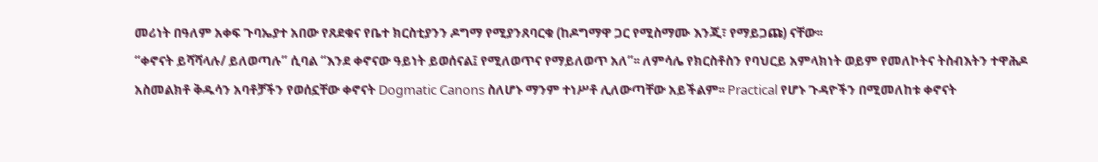መሪነት በዓለም አቀፍ ጉባኤያተ አበው የጸደቁና የቤተ ክርስቲያንን ዶግማ የሚያንጸባርቁ (ከዶግማዋ ጋር የሚስማሙ እንጂ፣ የማይጋጩ) ናቸው፡፡
“ቀኖናት ይሻሻላሉ/ ይለወጣሉ” ሲባል “እንደ ቀኖናው ዓይነት ይወሰናል፤ የሚለወጥና የማይለወጥ አለ”፡፡ ለምሳሌ የክርስቶስን የባህርይ አምላክነት ወይም የመለኮትና ትስብእትን ተዋሕዶ አስመልክቶ ቅዱሳን አባቶቻችን የወሰኗቸው ቀኖናት Dogmatic Canons ስለሆኑ ማንም ተነሥቶ ሊለውጣቸው አይችልም፡፡ Practical የሆኑ ጉዳዮችን በሚመለከቱ ቀኖናት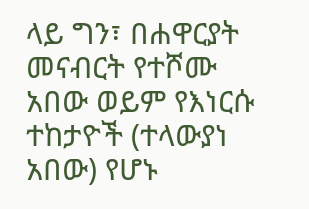ላይ ግን፣ በሐዋርያት መናብርት የተሾሙ አበው ወይም የእነርሱ ተከታዮች (ተላውያነ አበው) የሆኑ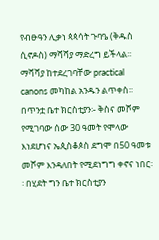የብፁዓን ሊቃነ ጳጳሳት ጉባዔ (ቅዱስ ሲኖዶስ) ማሻሻያ ማድረግ ይችላል፡፡ ማሻሻያ ከተደረገባቸው practical canons መካከል አንዱን ልጥቀስ፡፡ በጥንቷ ቤተ ክርስቲያን፡- ቅስና መሾም የሚገባው ሰው 30 ዓመት የሞላው እነደሆነና ኤጲስቆጶስ ደግሞ በ50 ዓመቱ መሾም እንዳለበት የሚደነግግ ቀኖና ነበር፡፡ በሂደት ግን ቤተ ክርስቲያን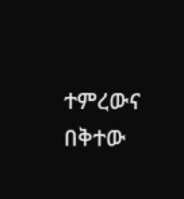ተምረውና በቅተው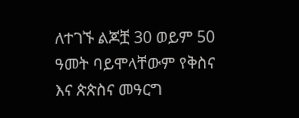ለተገኙ ልጆቿ 30 ወይም 50 ዓመት ባይሞላቸውም የቅስና እና ጵጵስና መዓርግ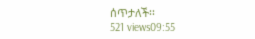ሰጥታለች፡፡
521 views09:55